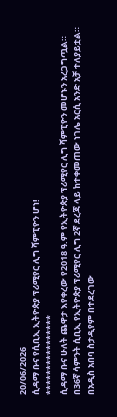20/06/2026
ሲዳማ ቡና የሲቢኢ ኢትዮጵያ ፕሪሚየር ሊግ ሻምፒዮን ሆነ!
****************
ሲዳማ ቡና ሁለት ጨዋታ እየቀረው የ2018 ዓ.ም የኢትዮጵያ ፕሪሚየር ሊግ ሻምፒዮን መሆኑን አረጋግጧል።
በ36ኛ ሳምንት ሲቢኢ የኢትዮጵያ ፕሪሚየር ሊግ 2ኛ ደረጃ ላይ ከተቀመጠው ነገሌ አርሲ አንድ አቻ ተለያይቷል።
በአዲስ አበባ ስታዲየም በተደረገው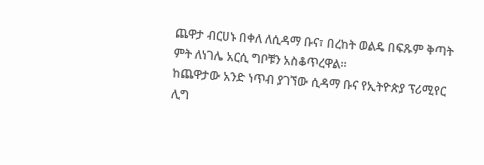ጨዋታ ብርሀኑ በቀለ ለሲዳማ ቡና፣ በረከት ወልዴ በፍጹም ቅጣት ምት ለነገሌ አርሲ ግቦቹን አስቆጥረዋል።
ከጨዋታው አንድ ነጥብ ያገኘው ሲዳማ ቡና የኢትዮጵያ ፕሪሚየር ሊግ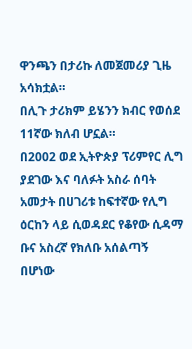ዋንጫን በታሪኩ ለመጀመሪያ ጊዜ አሳክቷል።
በሊጉ ታሪክም ይሄንን ክብር የወሰደ 11ኛው ክለብ ሆኗል።
በ2002 ወደ ኢትዮጵያ ፕሪምየር ሊግ ያደገው እና ባለፉት አስራ ሰባት አመታት በሀገሪቱ ከፍተኛው የሊግ ዕርከን ላይ ሲወዳደር የቆየው ሲዳማ ቡና አስረኛ የክለቡ አሰልጣኝ በሆነው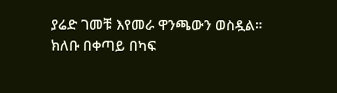ያሬድ ገመቹ እየመራ ዋንጫውን ወስዷል።
ክለቡ በቀጣይ በካፍ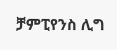ቻምፒየንስ ሊግ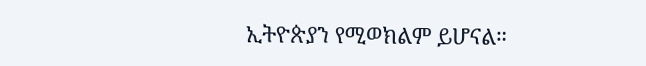ኢትዮጵያን የሚወክልም ይሆናል።